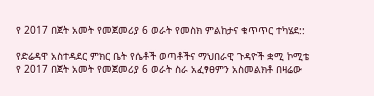የ 2017 በጀት አመት የመጀመሪያ 6 ወራት የመስክ ምልከታና ቁጥጥር ተካሄደ::

የድሬዳዋ አስተዳደር ምክር ቤት የሴቶች ወጣቶችና ማህበራዊ ጉዳዮች ቋሚ ኮሚቴ የ 2017 በጀት አመት የመጀመሪያ 6 ወራት ስራ አፈፃፀምን አስመልክቶ በዛሬው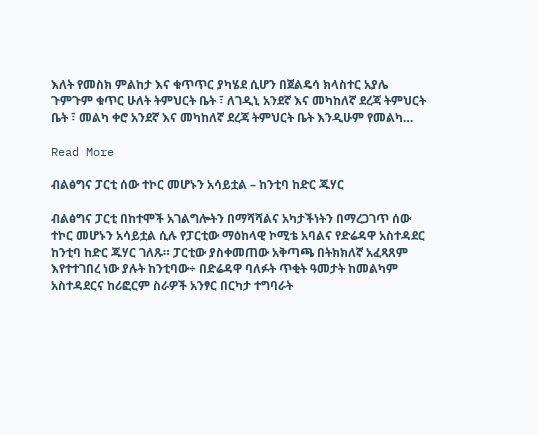እለት የመስክ ምልከታ እና ቁጥጥር ያካሄደ ሲሆን በጀልዴሳ ክላስተር አያሌ ጉምጉም ቁጥር ሁለት ትምህርት ቤት ፣ ለገዲኒ አንደኛ እና መካከለኛ ደረጃ ትምህርት ቤት ፣ መልካ ቀሮ አንደኛ እና መካከለኛ ደረጃ ትምህርት ቤት እንዲሁም የመልካ…

Read More

ብልፅግና ፓርቲ ሰው ተኮር መሆኑን አሳይቷል – ከንቲባ ከድር ጁሃር

ብልፅግና ፓርቲ በከተሞች አገልግሎትን በማሻሻልና አካታችነትን በማረጋገጥ ሰው ተኮር መሆኑን አሳይቷል ሲሉ የፓርቲው ማዕከላዊ ኮሚቴ አባልና የድሬዳዋ አስተዳደር ከንቲባ ከድር ጁሃር ገለጹ። ፓርቲው ያስቀመጠው አቅጣጫ በትክክለኛ አፈጻጸም እየተተገበረ ነው ያሉት ከንቲባው÷ በድሬዳዋ ባለፉት ጥቂት ዓመታት ከመልካም አስተዳደርና ከሪፎርም ስራዎች አንፃር በርካታ ተግባራት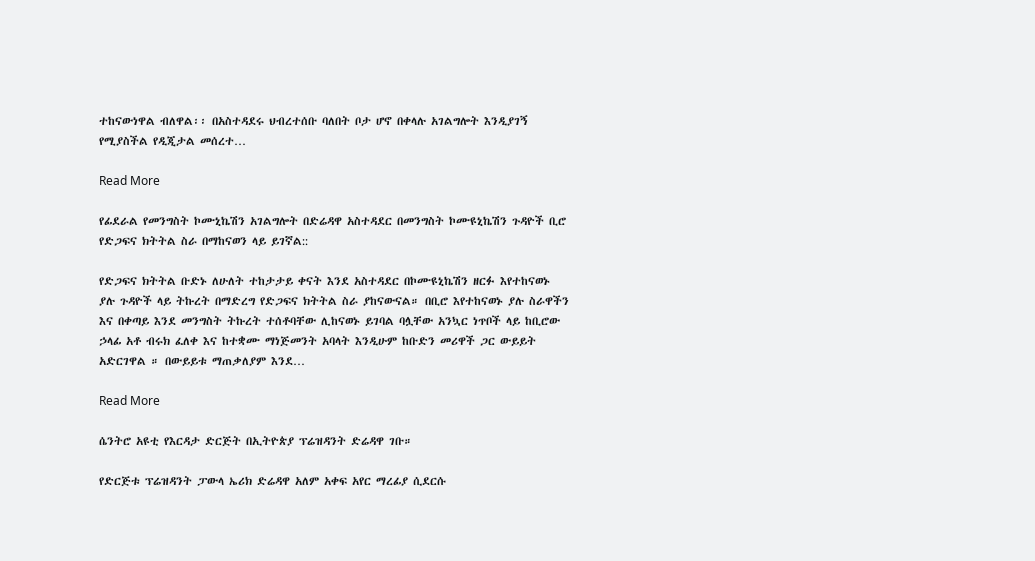ተከናውነዋል ብለዋል፡፡ በአስተዳደሩ ህብረተሰቡ ባለበት ቦታ ሆኖ በቀላሉ አገልግሎት እንዲያገኝ የሚያስችል የዲጂታል መሰረተ…

Read More

የፊደራል የመንግስት ኮሙኒኬሽን አገልግሎት በድሬዳዋ አስተዳደር በመንግስት ኮሙዩኒኬሽን ጉዳዮች ቢሮ የድጋፍና ክትትል ስራ በማከናወን ላይ ይገኛል::

የድጋፍና ክትትል ቡድኑ ለሁለት ተከታታይ ቀናት እንደ አስተዳደር በኮሙዩኒኬሽን ዘርፉ እየተከናወኑ ያሉ ጉዳዮች ላይ ትኩረት በማድረግ የድጋፍና ክትትል ስራ ያከናውናል። በቢሮ እየተከናወኑ ያሉ ስራዋችን እና በቀጣይ እንደ መንግስት ትኩረት ተሰቶባቸው ሊከናወኑ ይገባል ባሏቸው አንኳር ነጥቦች ላይ ከቢሮው ኃላፊ አቶ ብሩክ ፈለቀ እና ከተቋሙ ማነጅመንት አባላት እንዲሁም ከቡድን መሪዋች ጋር ውይይት አድርገዋል ። በውይይቱ ማጠቃለያም እንደ…

Read More

ሴንትሮ አዩቲ የእርዳታ ድርጅት በኢትዮጵያ ፕሬዝዳንት ድሬዳዋ ገቡ።

የድርጅቱ ፕሬዝዳንት ፓውላ ኤሪክ ድሬዳዋ አለም አቀፍ አየር ማረፊያ ሲደርሱ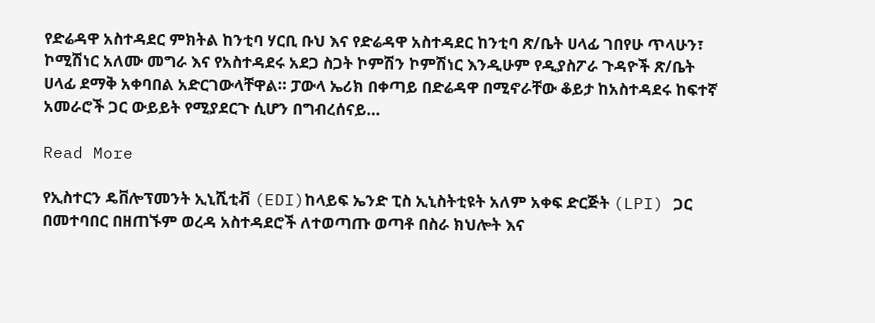የድሬዳዋ አስተዳደር ምክትል ከንቲባ ሃርቢ ቡህ እና የድሬዳዋ አስተዳደር ከንቲባ ጽ/ቤት ሀላፊ ገበየሁ ጥላሁን፣ ኮሚሽነር አለሙ መግራ እና የአስተዳደሩ አደጋ ስጋት ኮምሽን ኮምሽነር እንዲሁም የዲያስፖራ ጉዳዮች ጽ/ቤት ሀላፊ ደማቅ አቀባበል አድርገውላቸዋል። ፓውላ ኤሪክ በቀጣይ በድሬዳዋ በሚኖራቸው ቆይታ ከአስተዳደሩ ከፍተኛ አመራሮች ጋር ውይይት የሚያደርጉ ሲሆን በግብረሰናይ…

Read More

የኢስተርን ዴቨሎፕመንት ኢኒሺቲቭ (EDI)ከላይፍ ኤንድ ፒስ ኢኒስትቲዩት አለም አቀፍ ድርጅት (LPI) ጋር በመተባበር በዘጠኙም ወረዳ አስተዳደሮች ለተወጣጡ ወጣቶ በስራ ክህሎት እና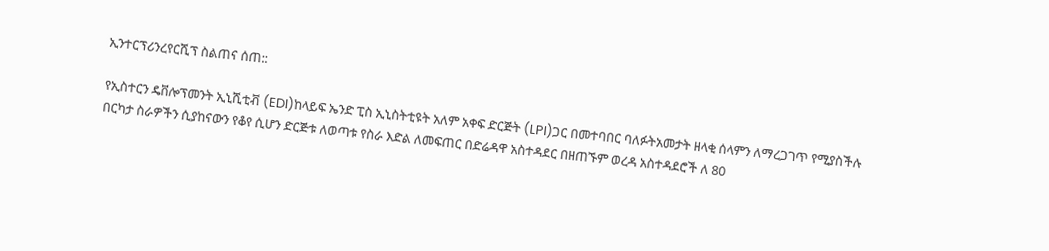ኢንተርፕሪንረየርሺፕ ስልጠና ሰጠ::

የኢስተርን ዴቨሎፕመንት ኢኒሺቲቭ (EDI)ከላይፍ ኤንድ ፒስ ኢኒስትቲዩት አለም አቀፍ ድርጅት (LPI)ጋር በመተባበር ባለፉትአመታት ዘላቂ ሰላምን ለማረጋገጥ የሚያስችሉ በርካታ ስራዎችን ሲያከናውን የቆየ ሲሆን ድርጅቱ ለወጣቱ የስራ እድል ለመፍጠር በድሬዳዋ አስተዳደር በዘጠኙም ወረዳ አስተዳደሮች ለ 80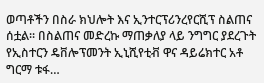ወጣቶችን በስራ ክህሎት እና ኢንተርፕሪንረየርሺፕ ስልጠና ሰቷል፡፡ በስልጠና መድረኩ ማጠቃለያ ላይ ንግግር ያደረጉት የኢስተርን ዴቨሎፕመንት ኢኒሺየቲቭ ዋና ዳይሬክተር አቶ ግርማ ቱፋ…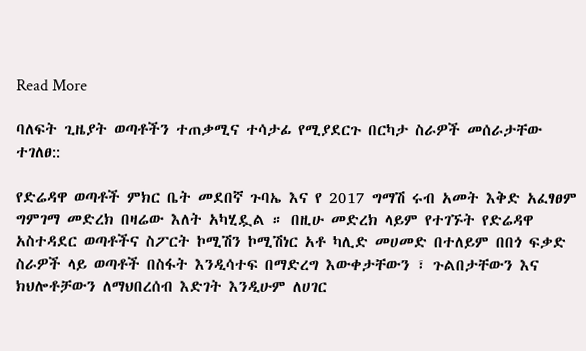Read More

ባለፍት ጊዜያት ወጣቶችን ተጠቃሚና ተሳታፊ የሚያደርጉ በርካታ ስራዎች መሰራታቸው ተገለፀ::

የድሬዳዋ ወጣቶች ምክር ቤት መደበኛ ጉባኤ እና የ 2017 ግማሽ ሩብ አመት እቅድ አፈፃፀም ግምገማ መድረክ በዛሬው እለት አካሂዷል ። በዚሁ መድረክ ላይም የተገኙት የድሬዳዋ አስተዳደር ወጣቶችና ስፖርት ኮሚሽን ኮሚሽነር አቶ ካሊድ መሀመድ በተለይም በበጎ ፍቃድ ስራዎች ላይ ወጣቶች በስፋት እንዲሳተፍ በማድረግ እውቀታቸውን ፣ ጉልበታቸውን እና ክህሎቶቻውን ለማህበረሰብ እድገት እንዲሁም ለሀገር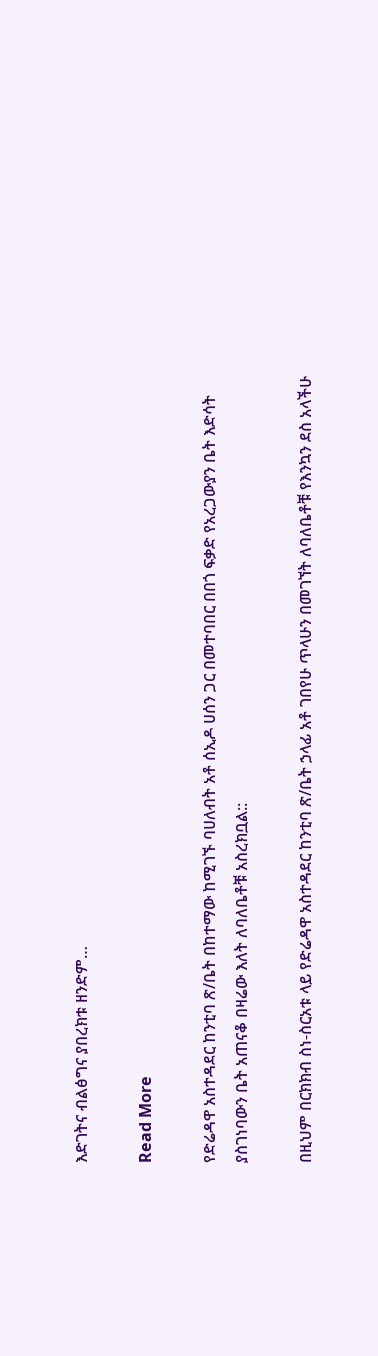እድገትና ብልፅግና ያበረክቱ ዘንድም…

Read More

የድሬዳዋ አስተዳደር ከንቲባ ጽ/ቤት በከተማው ከሚገኙ ባሀለብት አቶ ሰኢዶ ሀሰን ጋር በመተባበር በበጎ ፍቃድ የአረጋውያን ቤት እድሳት ያስገነባውን ቤት አጠናቆ በዛሬው እለት ለባለቤቶቹ አስረክቧል::

በዚህም በርክክብ ስነ-ስርአቱ ላይ የድሬዳዋ አስተዳደር ከንቲባ ጽ/ቤት ኃላፊ አቶ ገበየሁ ጥላሁን በመገኘት ለባለቤቶቹ የእንኳን ደስ አላችሁ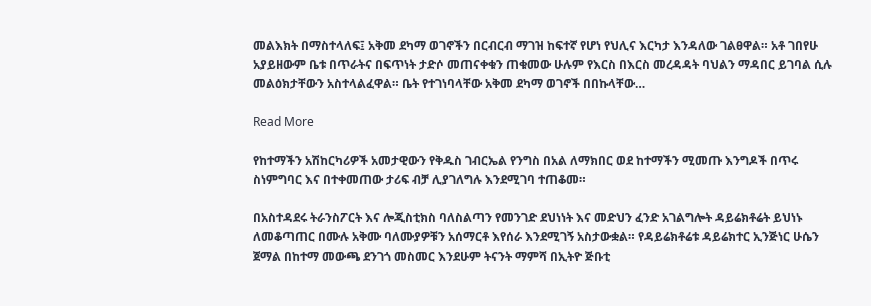መልእክት በማስተላለፍ፤ አቅመ ደካማ ወገኖችን በርብርብ ማገዝ ከፍተኛ የሆነ የህሊና እርካታ እንዳለው ገልፀዋል። አቶ ገበየሁ አያይዘውም ቤቱ በጥራትና በፍጥነት ታድሶ መጠናቀቁን ጠቁመው ሁሉም የእርስ በእርስ መረዳዳት ባህልን ማዳበር ይገባል ሲሉ መልዕክታቸውን አስተላልፈዋል። ቤት የተገነባላቸው አቅመ ደካማ ወገኖች በበኩላቸው…

Read More

የከተማችን አሽከርካሪዎች አመታዊውን የቅዱስ ገብርኤል የንግስ በአል ለማክበር ወደ ከተማችን ሚመጡ እንግዶች በጥሩ ስነምግባር እና በተቀመጠው ታሪፍ ብቻ ሊያገለግሉ እንደሚገባ ተጠቆመ።

በአስተዳደሩ ትራንስፖርት እና ሎጂስቲክስ ባለስልጣን የመንገድ ደህነነት እና መድህን ፈንድ አገልግሎት ዳይሬክቶሬት ይህነኑ ለመቆጣጠር በሙሉ አቅሙ ባለሙያዎቹን አሰማርቶ እየሰራ እንደሚገኝ አስታውቋል። የዳይሬክቶሬቱ ዳይሬክተር ኢንጅነር ሁሴን ጀማል በከተማ መውጫ ደንገጎ መስመር እንደሁም ትናንት ማምሻ በኢትዮ ጅቡቲ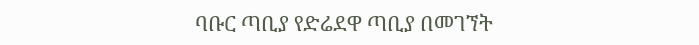ባቡር ጣቢያ የድሬደዋ ጣቢያ በመገኘት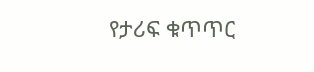የታሪፍ ቁጥጥር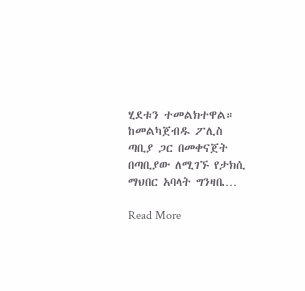ሂደቱን ተመልክተዋል። ከመልካጀብዱ ፖሊስ ጣቢያ ጋር በመቀናጀት በጣቢያው ለሚገኙ የታክሲ ማህበር አባላት ግንዛቤ…

Read More